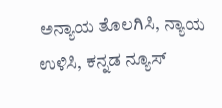ಅನ್ಯಾಯ ತೊಲಗಿಸಿ, ನ್ಯಾಯ ಉಳಿಸಿ, ಕನ್ನಡ ನ್ಯೂಸ್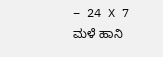– 24 X 7
ಮಳೆ ಹಾನಿ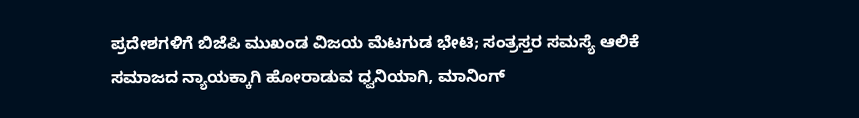ಪ್ರದೇಶಗಳಿಗೆ ಬಿಜೆಪಿ ಮುಖಂಡ ವಿಜಯ ಮೆಟಗುಡ ಭೇಟಿ; ಸಂತ್ರಸ್ತರ ಸಮಸ್ಯೆ ಆಲಿಕೆ
ಸಮಾಜದ ನ್ಯಾಯಕ್ಕಾಗಿ ಹೋರಾಡುವ ಧ್ವನಿಯಾಗಿ, ಮಾನಿಂಗ್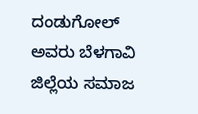ದಂಡುಗೋಲ್ ಅವರು ಬೆಳಗಾವಿ ಜಿಲ್ಲೆಯ ಸಮಾಜ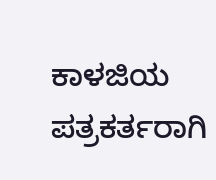ಕಾಳಜಿಯ ಪತ್ರಕರ್ತರಾಗಿ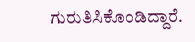ಗುರುತಿಸಿಕೊಂಡಿದ್ದಾರೆ.